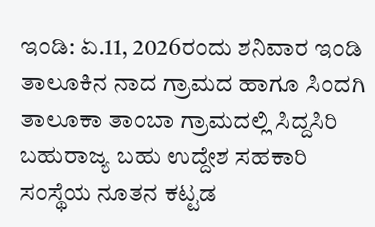ಇಂಡಿ: ಏ.11, 2026ರಂದು ಶನಿವಾರ ಇಂಡಿ ತಾಲೂಕಿನ ನಾದ ಗ್ರಾಮದ ಹಾಗೂ ಸಿಂದಗಿ ತಾಲೂಕಾ ತಾಂಬಾ ಗ್ರಾಮದಲ್ಲಿ ಸಿದ್ದಸಿರಿ ಬಹುರಾಜ್ಯ ಬಹು ಉದ್ದೇಶ ಸಹಕಾರಿ ಸಂಸ್ಥೆಯ ನೂತನ ಕಟ್ಟಡ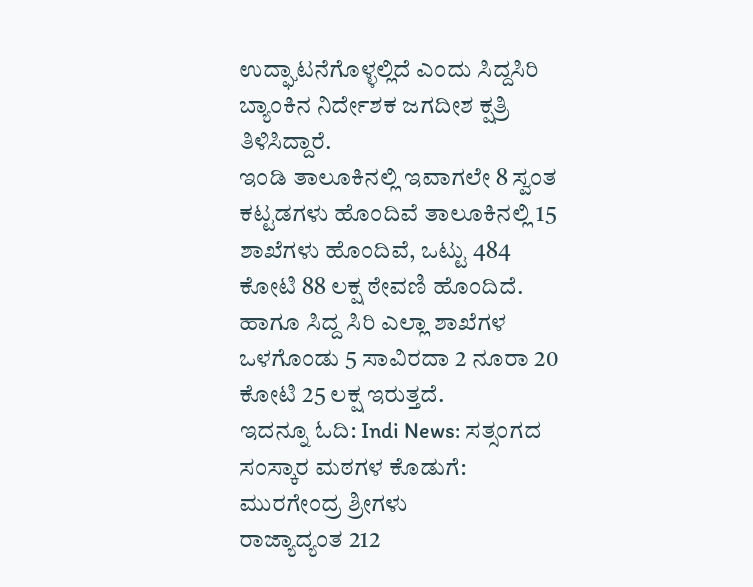ಉದ್ಘಾಟನೆಗೊಳ್ಳಲ್ಲಿದೆ ಎಂದು ಸಿದ್ದಸಿರಿ ಬ್ಯಾಂಕಿನ ನಿರ್ದೇಶಕ ಜಗದೀಶ ಕ್ಷತ್ರಿ ತಿಳಿಸಿದ್ದಾರೆ.
ಇಂಡಿ ತಾಲೂಕಿನಲ್ಲಿ ಇವಾಗಲೇ 8 ಸ್ವಂತ ಕಟ್ಟಡಗಳು ಹೊಂದಿವೆ ತಾಲೂಕಿನಲ್ಲಿ 15 ಶಾಖೆಗಳು ಹೊಂದಿವೆ, ಒಟ್ಟು 484 ಕೋಟಿ 88 ಲಕ್ಷ ಠೇವಣಿ ಹೊಂದಿದೆ. ಹಾಗೂ ಸಿದ್ದ ಸಿರಿ ಎಲ್ಲಾ ಶಾಖೆಗಳ ಒಳಗೊಂಡು 5 ಸಾವಿರದಾ 2 ನೂರಾ 20 ಕೋಟಿ 25 ಲಕ್ಷ ಇರುತ್ತದೆ.
ಇದನ್ನೂ ಓದಿ: Indi News: ಸತ್ಸಂಗದ ಸಂಸ್ಕಾರ ಮಠಗಳ ಕೊಡುಗೆ: ಮುರಗೇಂದ್ರ ಶ್ರೀಗಳು
ರಾಜ್ಯಾದ್ಯಂತ 212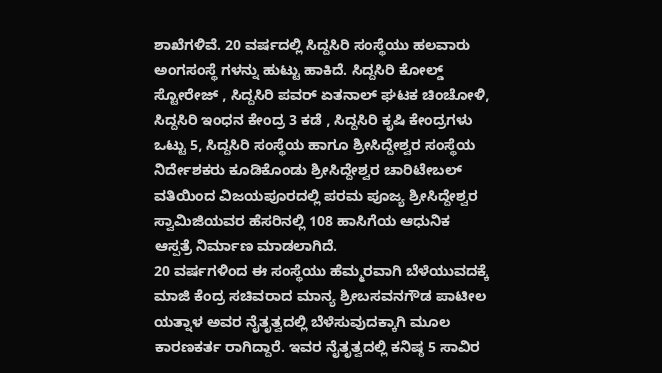ಶಾಖೆಗಳಿವೆ. 20 ವರ್ಷದಲ್ಲಿ ಸಿದ್ದಸಿರಿ ಸಂಸ್ಥೆಯು ಹಲವಾರು ಅಂಗಸಂಸ್ಥೆ ಗಳನ್ನು ಹುಟ್ಟು ಹಾಕಿದೆ. ಸಿದ್ದಸಿರಿ ಕೋಲ್ಡ್ ಸ್ಟೋರೇಜ್ , ಸಿದ್ದಸಿರಿ ಪವರ್ ಏತನಾಲ್ ಘಟಕ ಚಿಂಚೋಳಿ, ಸಿದ್ದಸಿರಿ ಇಂಧನ ಕೇಂದ್ರ 3 ಕಡೆ , ಸಿದ್ದಸಿರಿ ಕೃಷಿ ಕೇಂದ್ರಗಳು ಒಟ್ಟು 5, ಸಿದ್ದಸಿರಿ ಸಂಸ್ಥೆಯ ಹಾಗೂ ಶ್ರೀಸಿದ್ದೇಶ್ವರ ಸಂಸ್ಥೆಯ ನಿರ್ದೇಶಕರು ಕೂಡಿಕೊಂಡು ಶ್ರೀಸಿದ್ದೇಶ್ವರ ಚಾರಿಟೇಬಲ್ ವತಿಯಿಂದ ವಿಜಯಪೂರದಲ್ಲಿ ಪರಮ ಪೂಜ್ಯ ಶ್ರೀಸಿದ್ದೇಶ್ವರ ಸ್ವಾಮಿಜಿಯವರ ಹೆಸರಿನಲ್ಲಿ 108 ಹಾಸಿಗೆಯ ಆಧುನಿಕ ಆಸ್ಪತ್ರೆ ನಿರ್ಮಾಣ ಮಾಡಲಾಗಿದೆ.
20 ವರ್ಷಗಳಿಂದ ಈ ಸಂಸ್ಥೆಯು ಹೆಮ್ಮರವಾಗಿ ಬೆಳೆಯುವದಕ್ಕೆ ಮಾಜಿ ಕೆಂದ್ರ ಸಚಿವರಾದ ಮಾನ್ಯ ಶ್ರೀಬಸವನಗೌಡ ಪಾಟೀಲ ಯತ್ನಾಳ ಅವರ ನೈತೃತ್ವದಲ್ಲಿ ಬೆಳೆಸುವುದಕ್ಕಾಗಿ ಮೂಲ ಕಾರಣಕರ್ತ ರಾಗಿದ್ದಾರೆ. ಇವರ ನೈತೃತ್ವದಲ್ಲಿ ಕನಿಷ್ಠ 5 ಸಾವಿರ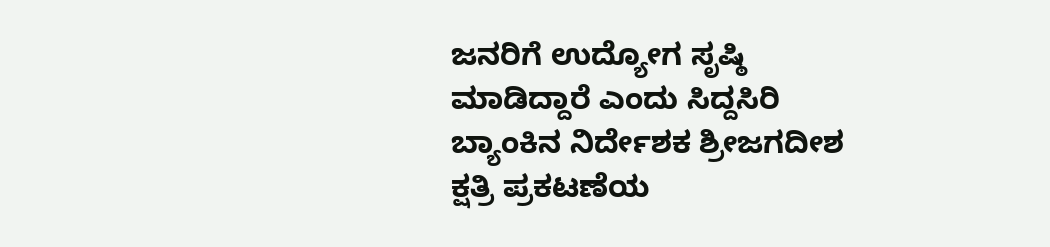ಜನರಿಗೆ ಉದ್ಯೋಗ ಸೃಷ್ಠಿ ಮಾಡಿದ್ದಾರೆ ಎಂದು ಸಿದ್ದಸಿರಿ ಬ್ಯಾಂಕಿನ ನಿರ್ದೇಶಕ ಶ್ರೀಜಗದೀಶ ಕ್ಷತ್ರಿ ಪ್ರಕಟಣೆಯ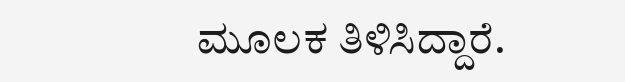ಮೂಲಕ ತಿಳಿಸಿದ್ದಾರೆ.